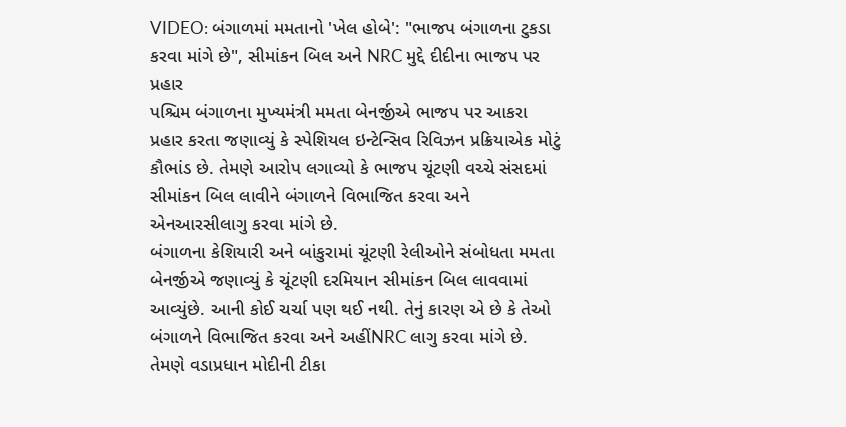VIDEO: બંગાળમાં મમતાનો 'ખેલ હોબે': "ભાજપ બંગાળના ટુકડા કરવા માંગે છે", સીમાંકન બિલ અને NRC મુદ્દે દીદીના ભાજપ પર પ્રહાર
પશ્ચિમ બંગાળના મુખ્યમંત્રી મમતા બેનર્જીએ ભાજપ પર આકરા પ્રહાર કરતા જણાવ્યું કે સ્પેશિયલ ઇન્ટેન્સિવ રિવિઝન પ્રક્રિયાએક મોટું કૌભાંડ છે. તેમણે આરોપ લગાવ્યો કે ભાજપ ચૂંટણી વચ્ચે સંસદમાં સીમાંકન બિલ લાવીને બંગાળને વિભાજિત કરવા અને એનઆરસીલાગુ કરવા માંગે છે.
બંગાળના કેશિયારી અને બાંકુરામાં ચૂંટણી રેલીઓને સંબોધતા મમતા બેનર્જીએ જણાવ્યું કે ચૂંટણી દરમિયાન સીમાંકન બિલ લાવવામાં આવ્યુંછે. આની કોઈ ચર્ચા પણ થઈ નથી. તેનું કારણ એ છે કે તેઓ બંગાળને વિભાજિત કરવા અને અહીંNRC લાગુ કરવા માંગે છે. તેમણે વડાપ્રધાન મોદીની ટીકા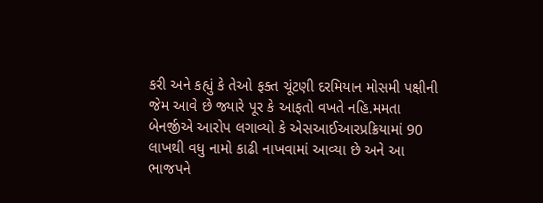કરી અને કહ્યું કે તેઓ ફક્ત ચૂંટણી દરમિયાન મોસમી પક્ષીની જેમ આવે છે જ્યારે પૂર કે આફતો વખતે નહિ.મમતા બેનર્જીએ આરોપ લગાવ્યો કે એસઆઈઆરપ્રક્રિયામાં 90 લાખથી વધુ નામો કાઢી નાખવામાં આવ્યા છે અને આ ભાજપને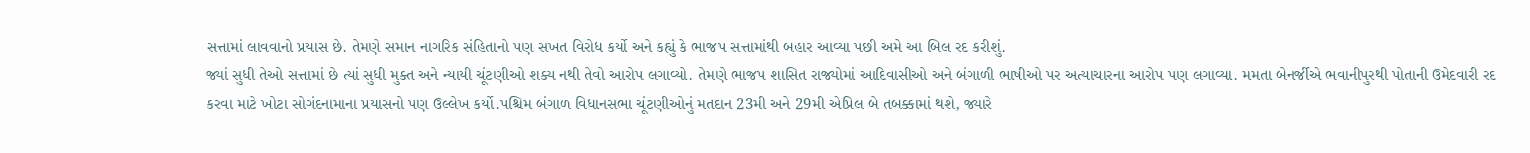સત્તામાં લાવવાનો પ્રયાસ છે. તેમણે સમાન નાગરિક સંહિતાનો પણ સખત વિરોધ કર્યો અને કહ્યું કે ભાજપ સત્તામાંથી બહાર આવ્યા પછી અમે આ બિલ રદ કરીશું.
જ્યાં સુધી તેઓ સત્તામાં છે ત્યાં સુધી મુક્ત અને ન્યાયી ચૂંટણીઓ શક્ય નથી તેવો આરોપ લગાવ્યો. તેમણે ભાજપ શાસિત રાજ્યોમાં આદિવાસીઓ અને બંગાળી ભાષીઓ પર અત્યાચારના આરોપ પણ લગાવ્યા. મમતા બેનર્જીએ ભવાનીપુરથી પોતાની ઉમેદવારી રદ કરવા માટે ખોટા સોગંદનામાના પ્રયાસનો પણ ઉલ્લેખ કર્યો.પશ્ચિમ બંગાળ વિધાનસભા ચૂંટણીઓનું મતદાન 23મી અને 29મી એપ્રિલ બે તબક્કામાં થશે, જ્યારે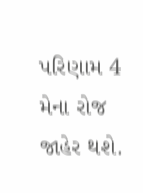પરિણામ 4 મેના રોજ જાહેર થશે.